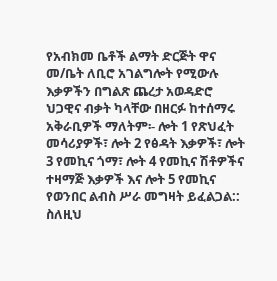የአብክመ ቤቶች ልማት ድርጅት ዋና መ/ቤት ለቢሮ አገልግሎት የሚውሉ እቃዎችን በግልጽ ጨረታ አወዳድሮ ህጋዊና ብቃት ካላቸው በዘርፉ ከተሰማሩ አቅራቢዎች ማለትም፡- ሎት 1 የጽህፈት መሳሪያዎች፣ ሎት 2 የፅዳት እቃዎች፣ ሎት 3 የመኪና ጎማ፣ ሎት 4 የመኪና ሽቶዎችና ተዛማጅ እቃዎች እና ሎት 5 የመኪና የወንበር ልብስ ሥራ መግዛት ይፈልጋል:: ስለዚህ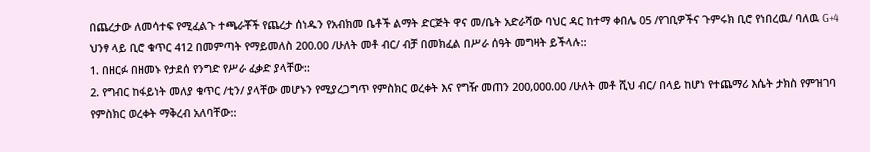በጨረታው ለመሳተፍ የሚፈልጉ ተጫራቾች የጨረታ ሰነዱን የአብክመ ቤቶች ልማት ድርጅት ዋና መ/ቤት አድራሻው ባህር ዳር ከተማ ቀበሌ 05 /የገቢዎችና ጉምሩክ ቢሮ የነበረዉ/ ባለዉ G+4 ህንፃ ላይ ቢሮ ቁጥር 412 በመምጣት የማይመለስ 200.00 /ሁለት መቶ ብር/ ብቻ በመክፈል በሥራ ሰዓት መግዛት ይችላሉ::
1. በዘርፉ በዘመኑ የታደሰ የንግድ የሥራ ፈቃድ ያላቸው::
2. የግብር ከፋይነት መለያ ቁጥር /ቲን/ ያላቸው መሆኑን የሚያረጋግጥ የምስክር ወረቀት እና የግዥ መጠን 200,000.00 /ሁለት መቶ ሺህ ብር/ በላይ ከሆነ የተጨማሪ እሴት ታክስ የምዝገባ የምስክር ወረቀት ማቅረብ አለባቸው::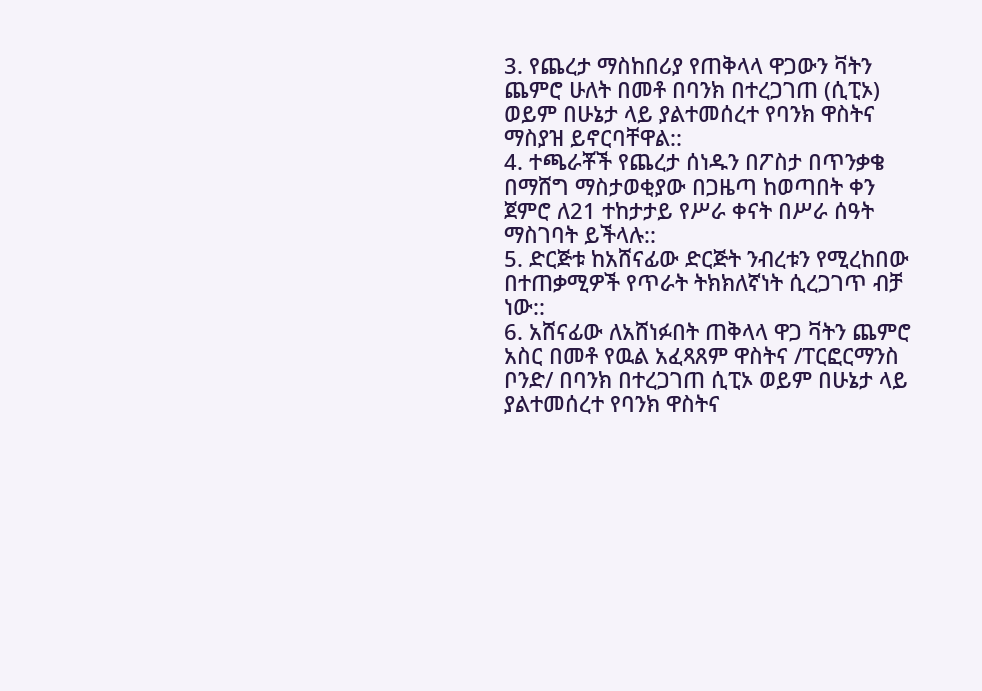3. የጨረታ ማስከበሪያ የጠቅላላ ዋጋውን ቫትን ጨምሮ ሁለት በመቶ በባንክ በተረጋገጠ (ሲፒኦ) ወይም በሁኔታ ላይ ያልተመሰረተ የባንክ ዋስትና ማስያዝ ይኖርባቸዋል::
4. ተጫራቾች የጨረታ ሰነዱን በፖስታ በጥንቃቄ በማሸግ ማስታወቂያው በጋዜጣ ከወጣበት ቀን ጀምሮ ለ21 ተከታታይ የሥራ ቀናት በሥራ ሰዓት ማስገባት ይችላሉ::
5. ድርጅቱ ከአሸናፊው ድርጅት ንብረቱን የሚረከበው በተጠቃሚዎች የጥራት ትክክለኛነት ሲረጋገጥ ብቻ ነው::
6. አሸናፊው ለአሸነፉበት ጠቅላላ ዋጋ ቫትን ጨምሮ አስር በመቶ የዉል አፈጻጸም ዋስትና /ፐርፎርማንስ ቦንድ/ በባንክ በተረጋገጠ ሲፒኦ ወይም በሁኔታ ላይ ያልተመሰረተ የባንክ ዋስትና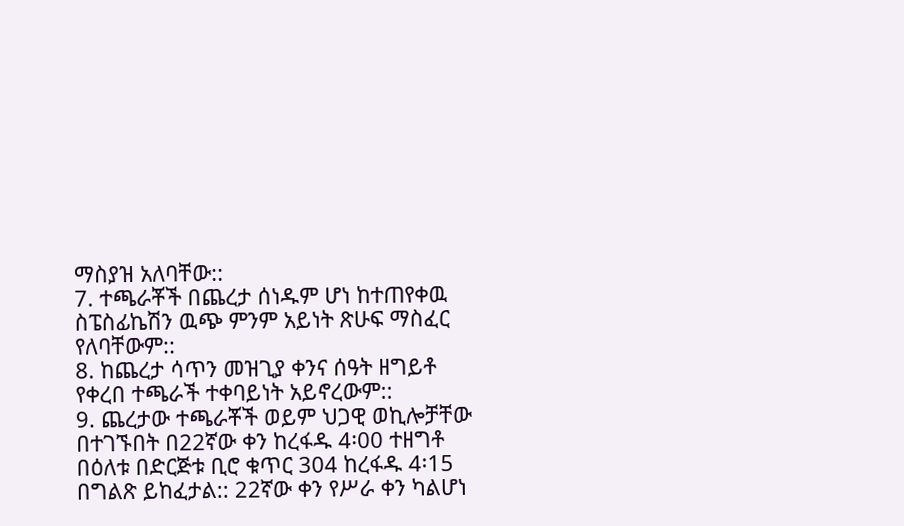ማስያዝ አለባቸው::
7. ተጫራቾች በጨረታ ሰነዱም ሆነ ከተጠየቀዉ ስፔስፊኬሽን ዉጭ ምንም አይነት ጽሁፍ ማስፈር የለባቸውም::
8. ከጨረታ ሳጥን መዝጊያ ቀንና ሰዓት ዘግይቶ የቀረበ ተጫራች ተቀባይነት አይኖረውም::
9. ጨረታው ተጫራቾች ወይም ህጋዊ ወኪሎቻቸው በተገኙበት በ22ኛው ቀን ከረፋዱ 4፡00 ተዘግቶ በዕለቱ በድርጅቱ ቢሮ ቁጥር 304 ከረፋዱ 4፡15 በግልጽ ይከፈታል:: 22ኛው ቀን የሥራ ቀን ካልሆነ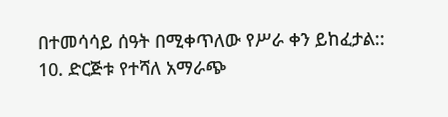በተመሳሳይ ሰዓት በሚቀጥለው የሥራ ቀን ይከፈታል::
10. ድርጅቱ የተሻለ አማራጭ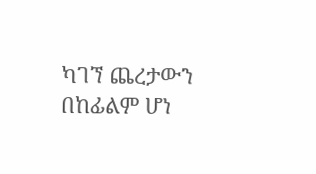ካገኘ ጨረታውን በከፊልም ሆነ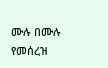ሙሉ በሙሉ የመሰረዝ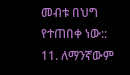መብቱ በህግ የተጠበቀ ነው::
11. ለማንኛውም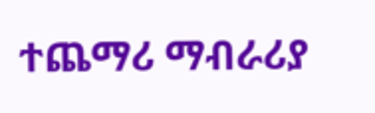ተጨማሪ ማብራሪያ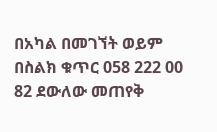በአካል በመገኘት ወይም በስልክ ቁጥር 058 222 00 82 ደውለው መጠየቅ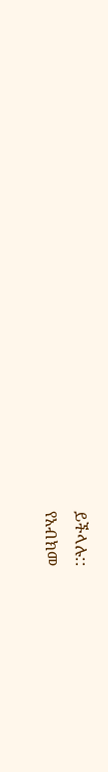ይችላሉ::
የአብክመ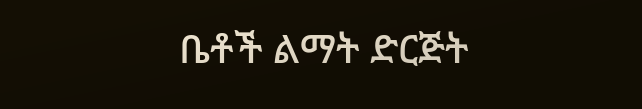ቤቶች ልማት ድርጅት